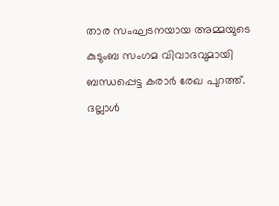താര സംഘടനയായ അമ്മയുടെ കുടുംബ സംഗമ വിവാദവുമായി ബന്ധപ്പെട്ട കരാർ രേഖ പുറത്ത്. ദല്ലാൾ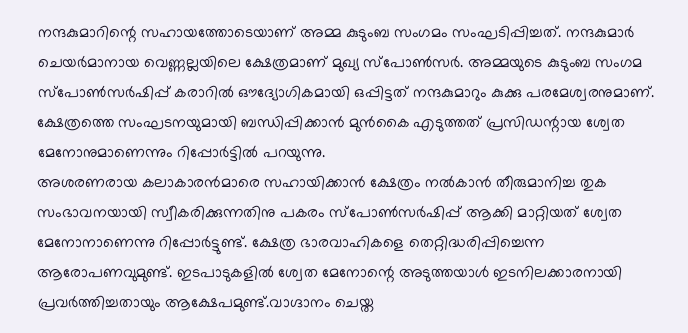നന്ദകുമാറിന്റെ സഹായത്തോടെയാണ് അമ്മ കുടുംബ സംഗമം സംഘടിപ്പിച്ചത്. നന്ദകുമാർ ചെയർമാനായ വെണ്ണല്ലയിലെ ക്ഷേത്രമാണ് മുഖ്യ സ്പോൺസർ. അമ്മയുടെ കുടുംബ സംഗമ സ്പോൺസർഷിപ്പ് കരാറിൽ ഔദ്യോഗികമായി ഒപ്പിട്ടത് നന്ദകുമാറും കുക്കു പരമേശ്വരനുമാണ്. ക്ഷേത്രത്തെ സംഘടനയുമായി ബന്ധിപ്പിക്കാൻ മുൻകൈ എടുത്തത് പ്രസിഡന്റായ ശ്വേത മേനോനുമാണെന്നും റിപ്പോർട്ടിൽ പറയുന്നു.
അശരണരായ കലാകാരൻമാരെ സഹായിക്കാൻ ക്ഷേത്രം നൽകാൻ തീരുമാനിച്ച തുക സംഭാവനയായി സ്വീകരിക്കുന്നതിനു പകരം സ്പോൺസർഷിപ്പ് ആക്കി മാറ്റിയത് ശ്വേത മേനോനാണെന്നു റിപ്പോർട്ടുണ്ട്. ക്ഷേത്ര ഭാരവാഹികളെ തെറ്റിദ്ധരിപ്പിച്ചെന്ന ആരോപണവുമുണ്ട്. ഇടപാടുകളിൽ ശ്വേത മേനോന്റെ അടുത്തയാൾ ഇടനിലക്കാരനായി പ്രവർത്തിച്ചതായും ആക്ഷേപമുണ്ട്.വാഗ്ദാനം ചെയ്ത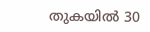തുകയിൽ 30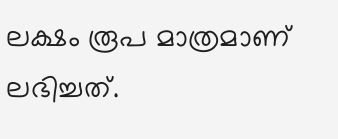ലക്ഷം രൂപ മാത്രമാണ് ലഭിച്ചത്.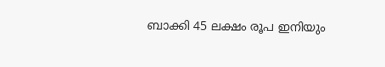ബാക്കി 45 ലക്ഷം രൂപ ഇനിയും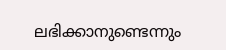ലഭിക്കാനുണ്ടെന്നും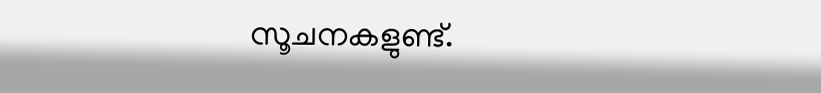സൂചനകളുണ്ട്.